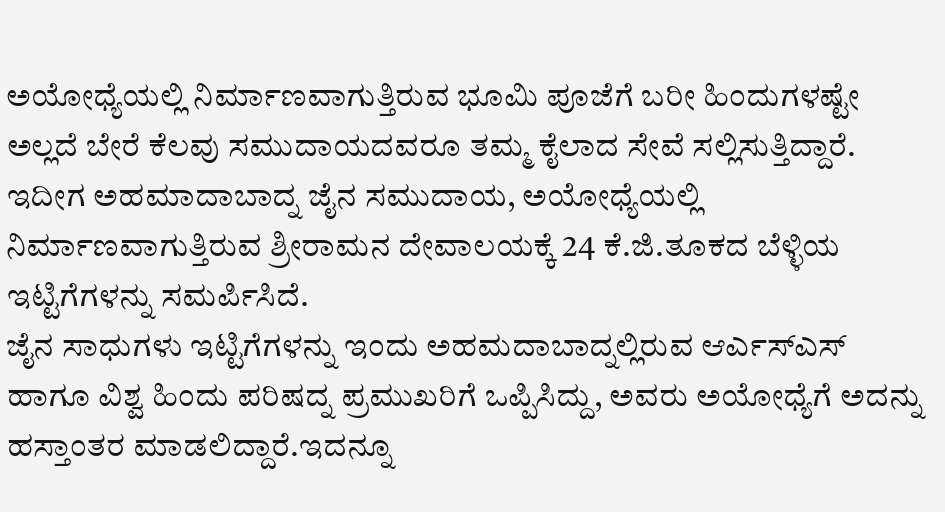ಅಯೋಧ್ಯೆಯಲ್ಲಿ ನಿರ್ಮಾಣವಾಗುತ್ತಿರುವ ಭೂಮಿ ಪೂಜೆಗೆ ಬರೀ ಹಿಂದುಗಳಷ್ಟೇ ಅಲ್ಲದೆ ಬೇರೆ ಕೆಲವು ಸಮುದಾಯದವರೂ ತಮ್ಮ ಕೈಲಾದ ಸೇವೆ ಸಲ್ಲಿಸುತ್ತಿದ್ದಾರೆ.
ಇದೀಗ ಅಹಮಾದಾಬಾದ್ನ ಜೈನ ಸಮುದಾಯ, ಅಯೋಧ್ಯೆಯಲ್ಲಿ ನಿರ್ಮಾಣವಾಗುತ್ತಿರುವ ಶ್ರೀರಾಮನ ದೇವಾಲಯಕ್ಕೆ 24 ಕೆ.ಜಿ.ತೂಕದ ಬೆಳ್ಳಿಯ ಇಟ್ಟಿಗೆಗಳನ್ನು ಸಮರ್ಪಿಸಿದೆ.
ಜೈನ ಸಾಧುಗಳು ಇಟ್ಟಿಗೆಗಳನ್ನು ಇಂದು ಅಹಮದಾಬಾದ್ನಲ್ಲಿರುವ ಆರ್ಎಸ್ಎಸ್ ಹಾಗೂ ವಿಶ್ವ ಹಿಂದು ಪರಿಷದ್ನ ಪ್ರಮುಖರಿಗೆ ಒಪ್ಪಿಸಿದ್ದು, ಅವರು ಅಯೋಧ್ಯೆಗೆ ಅದನ್ನು ಹಸ್ತಾಂತರ ಮಾಡಲಿದ್ದಾರೆ.ಇದನ್ನೂ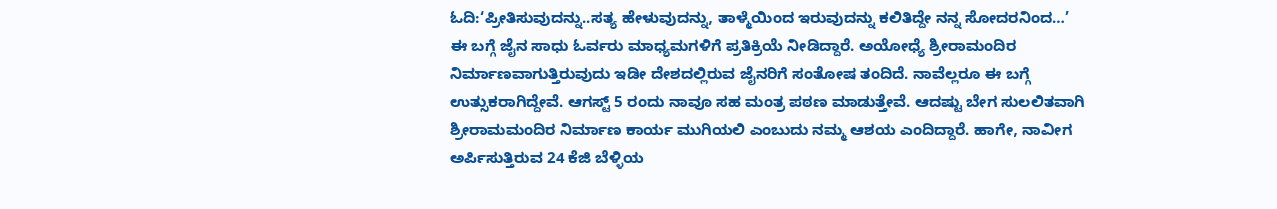ಓದಿ:‘ಪ್ರೀತಿಸುವುದನ್ನು..ಸತ್ಯ ಹೇಳುವುದನ್ನು, ತಾಳ್ಮೆಯಿಂದ ಇರುವುದನ್ನು ಕಲಿತಿದ್ದೇ ನನ್ನ ಸೋದರನಿಂದ…’
ಈ ಬಗ್ಗೆ ಜೈನ ಸಾಧು ಓರ್ವರು ಮಾಧ್ಯಮಗಳಿಗೆ ಪ್ರತಿಕ್ರಿಯೆ ನೀಡಿದ್ದಾರೆ. ಅಯೋಧ್ಯೆ ಶ್ರೀರಾಮಂದಿರ ನಿರ್ಮಾಣವಾಗುತ್ತಿರುವುದು ಇಡೀ ದೇಶದಲ್ಲಿರುವ ಜೈನರಿಗೆ ಸಂತೋಷ ತಂದಿದೆ. ನಾವೆಲ್ಲರೂ ಈ ಬಗ್ಗೆ ಉತ್ಸುಕರಾಗಿದ್ದೇವೆ. ಆಗಸ್ಟ್ 5 ರಂದು ನಾವೂ ಸಹ ಮಂತ್ರ ಪಠಣ ಮಾಡುತ್ತೇವೆ. ಆದಷ್ಟು ಬೇಗ ಸುಲಲಿತವಾಗಿ ಶ್ರೀರಾಮಮಂದಿರ ನಿರ್ಮಾಣ ಕಾರ್ಯ ಮುಗಿಯಲಿ ಎಂಬುದು ನಮ್ಮ ಆಶಯ ಎಂದಿದ್ದಾರೆ. ಹಾಗೇ, ನಾವೀಗ ಅರ್ಪಿಸುತ್ತಿರುವ 24 ಕೆಜಿ ಬೆಳ್ಳಿಯ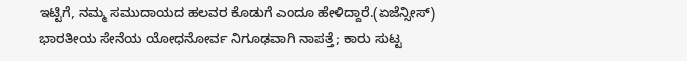ಇಟ್ಟಿಗೆ, ನಮ್ಮ ಸಮುದಾಯದ ಹಲವರ ಕೊಡುಗೆ ಎಂದೂ ಹೇಳಿದ್ದಾರೆ.(ಏಜೆನ್ಸೀಸ್)
ಭಾರತೀಯ ಸೇನೆಯ ಯೋಧನೋರ್ವ ನಿಗೂಢವಾಗಿ ನಾಪತ್ತೆ; ಕಾರು ಸುಟ್ಟ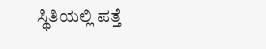ಸ್ಥಿತಿಯಲ್ಲಿ ಪತ್ತೆ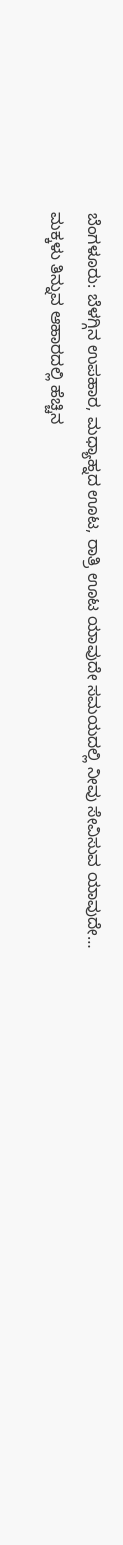ಬೆಂಗಳೂರು: ಬೆಳಗ್ಗಿನ ಉಪಹಾರ, ಮಧ್ಯಾಹ್ನದ ಊಟ, ರಾತ್ರಿ ಊಟ ಯಾವುದೇ ಸಮಯದಲ್ಲಿ ನೀವು ಸೇವಿಸುವ ಯಾವುದೇ…
ಮಕ್ಕಳು ತಿನ್ನುವ ಆಹಾರದಲ್ಲಿ ಹೆಚ್ಚಿನ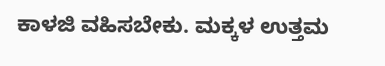ಕಾಳಜಿ ವಹಿಸಬೇಕು. ಮಕ್ಕಳ ಉತ್ತಮ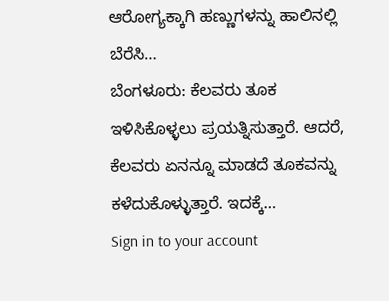ಆರೋಗ್ಯಕ್ಕಾಗಿ ಹಣ್ಣುಗಳನ್ನು ಹಾಲಿನಲ್ಲಿ ಬೆರೆಸಿ…
ಬೆಂಗಳೂರು: ಕೆಲವರು ತೂಕ ಇಳಿಸಿಕೊಳ್ಳಲು ಪ್ರಯತ್ನಿಸುತ್ತಾರೆ. ಆದರೆ, ಕೆಲವರು ಏನನ್ನೂ ಮಾಡದೆ ತೂಕವನ್ನು ಕಳೆದುಕೊಳ್ಳುತ್ತಾರೆ. ಇದಕ್ಕೆ…
Sign in to your account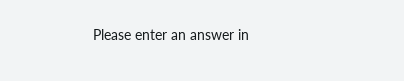Please enter an answer in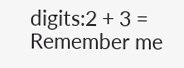digits:2 + 3 =
Remember me